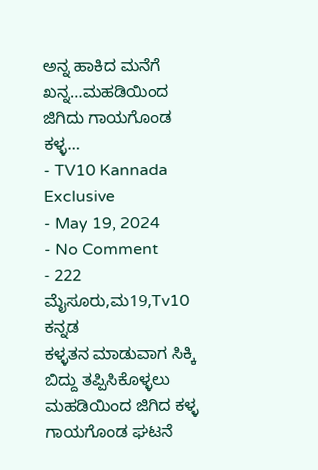ಅನ್ನ ಹಾಕಿದ ಮನೆಗೆ ಖನ್ನ…ಮಹಡಿಯಿಂದ ಜಿಗಿದು ಗಾಯಗೊಂಡ ಕಳ್ಳ…
- TV10 Kannada Exclusive
- May 19, 2024
- No Comment
- 222
ಮೈಸೂರು,ಮ19,Tv10 ಕನ್ನಡ
ಕಳ್ಳತನ ಮಾಡುವಾಗ ಸಿಕ್ಕಿ ಬಿದ್ದು ತಪ್ಪಿಸಿಕೊಳ್ಳಲು ಮಹಡಿಯಿಂದ ಜಿಗಿದ ಕಳ್ಳ ಗಾಯಗೊಂಡ ಘಟನೆ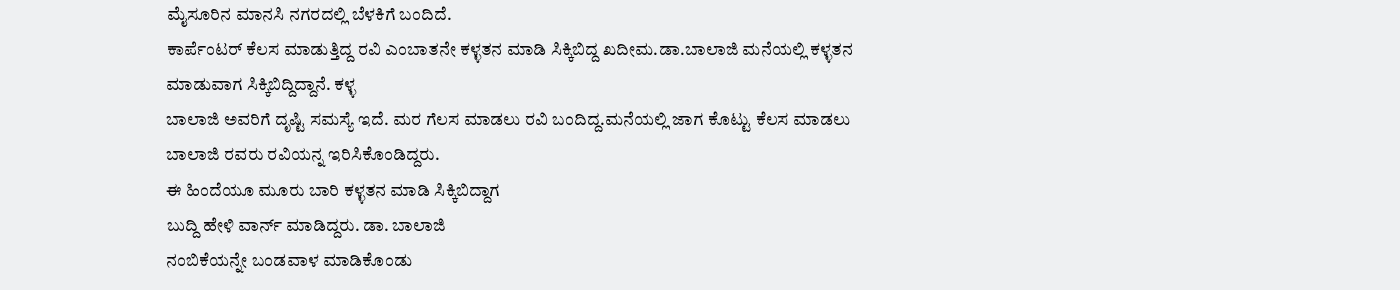ಮೈಸೂರಿನ ಮಾನಸಿ ನಗರದಲ್ಲಿ ಬೆಳಕಿಗೆ ಬಂದಿದೆ.
ಕಾರ್ಪೆಂಟರ್ ಕೆಲಸ ಮಾಡುತ್ತಿದ್ದ ರವಿ ಎಂಬಾತನೇ ಕಳ್ಳತನ ಮಾಡಿ ಸಿಕ್ಕಿಬಿದ್ದ ಖದೀಮ.ಡಾ.ಬಾಲಾಜಿ ಮನೆಯಲ್ಲಿ ಕಳ್ಳತನ ಮಾಡುವಾಗ ಸಿಕ್ಕಿಬಿದ್ದಿದ್ದಾನೆ. ಕಳ್ಳ
ಬಾಲಾಜಿ ಅವರಿಗೆ ದೃಷ್ಟಿ ಸಮಸ್ಯೆ ಇದೆ. ಮರ ಗೆಲಸ ಮಾಡಲು ರವಿ ಬಂದಿದ್ದ.ಮನೆಯಲ್ಲಿ ಜಾಗ ಕೊಟ್ಟು ಕೆಲಸ ಮಾಡಲು ಬಾಲಾಜಿ ರವರು ರವಿಯನ್ನ ಇರಿಸಿಕೊಂಡಿದ್ದರು.
ಈ ಹಿಂದೆಯೂ ಮೂರು ಬಾರಿ ಕಳ್ಳತನ ಮಾಡಿ ಸಿಕ್ಕಿಬಿದ್ದಾಗ
ಬುದ್ದಿ ಹೇಳಿ ವಾರ್ನ್ ಮಾಡಿದ್ದರು. ಡಾ. ಬಾಲಾಜಿ
ನಂಬಿಕೆಯನ್ನೇ ಬಂಡವಾಳ ಮಾಡಿಕೊಂಡು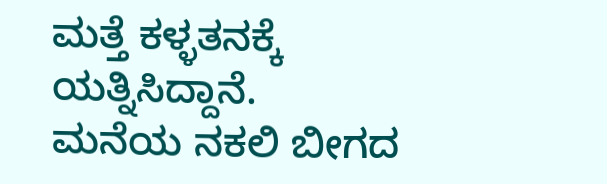ಮತ್ತೆ ಕಳ್ಳತನಕ್ಕೆ ಯತ್ನಿಸಿದ್ದಾನೆ.
ಮನೆಯ ನಕಲಿ ಬೀಗದ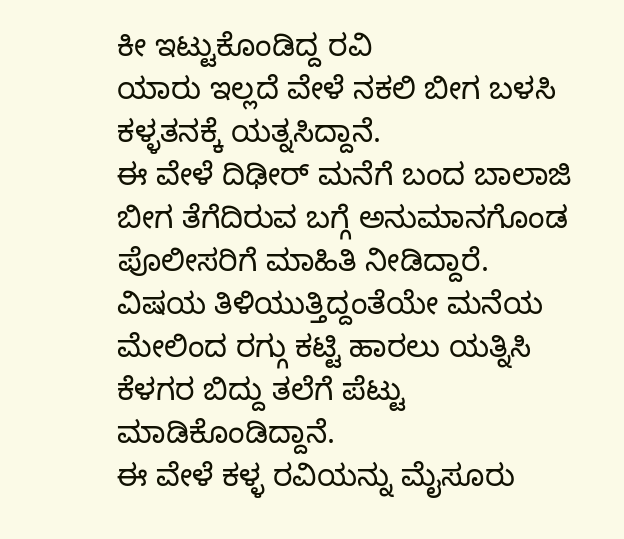ಕೀ ಇಟ್ಟುಕೊಂಡಿದ್ದ ರವಿ
ಯಾರು ಇಲ್ಲದೆ ವೇಳೆ ನಕಲಿ ಬೀಗ ಬಳಸಿ ಕಳ್ಳತನಕ್ಕೆ ಯತ್ನಸಿದ್ದಾನೆ.
ಈ ವೇಳೆ ದಿಢೀರ್ ಮನೆಗೆ ಬಂದ ಬಾಲಾಜಿ
ಬೀಗ ತೆಗೆದಿರುವ ಬಗ್ಗೆ ಅನುಮಾನಗೊಂಡ ಪೊಲೀಸರಿಗೆ ಮಾಹಿತಿ ನೀಡಿದ್ದಾರೆ.
ವಿಷಯ ತಿಳಿಯುತ್ತಿದ್ದಂತೆಯೇ ಮನೆಯ ಮೇಲಿಂದ ರಗ್ಗು ಕಟ್ಟಿ ಹಾರಲು ಯತ್ನಿಸಿ ಕೆಳಗರ ಬಿದ್ದು ತಲೆಗೆ ಪೆಟ್ಟು ಮಾಡಿಕೊಂಡಿದ್ದಾನೆ.
ಈ ವೇಳೆ ಕಳ್ಳ ರವಿಯನ್ನು ಮೈಸೂರು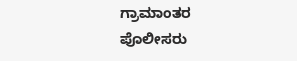ಗ್ರಾಮಾಂತರ ಪೊಲೀಸರು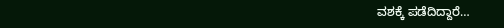ವಶಕ್ಕೆ ಪಡೆದಿದ್ದಾರೆ…